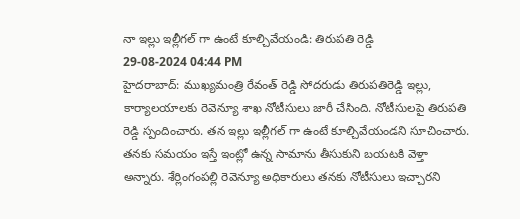నా ఇల్లు ఇల్లీగల్ గా ఉంటే కూల్చివేయండి: తిరుపతి రెడ్డి
29-08-2024 04:44 PM
హైదరాబాద్: ముఖ్యమంత్రి రేవంత్ రెడ్డి సోదరుడు తిరుపతిరెడ్డి ఇల్లు, కార్యాలయాలకు రెవెన్యూ శాఖ నోటీసులు జారీ చేసింది. నోటీసులపై తిరుపతి రెడ్డి స్పందించారు. తన ఇల్లు ఇల్లీగల్ గా ఉంటే కూల్చివేయండని సూచించారు. తనకు సమయం ఇస్తే ఇంట్లో ఉన్న సామాను తీసుకుని బయటకి వెళ్తా అన్నారు. శేర్లింగంపల్లి రెవెన్యూ అధికారులు తనకు నోటీసులు ఇచ్చారని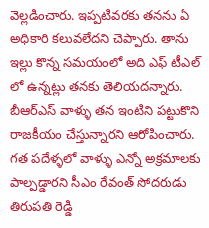వెల్లడించారు. ఇప్పటివరకు తనను ఏ అధికారి కలువలేదని చెప్పారు. తాను ఇల్లు కొన్న సమయంలో అది ఎఫ్ టీఎల్ లో ఉన్నట్లు తనకు తెలియదన్నారు. బీఆర్ఎస్ వాళ్ళు తన ఇంటిని పట్టుకొని రాజకీయం చేస్తున్నారని ఆరోపించారు. గత పదేళ్ళలో వాళ్ళు ఎన్నో అక్రమాలకు పాల్పడ్డారని సీఎం రేవంత్ సోదరుడు తిరుపతి రెడ్డి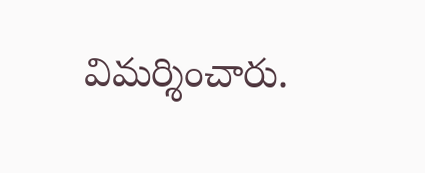విమర్శించారు.